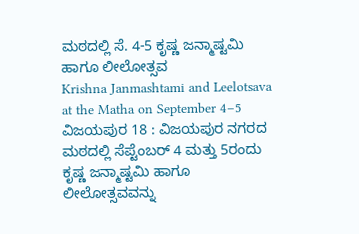ಮಠದಲ್ಲಿ ಸೆ. 4-5 ಕೃಷ್ಣ ಜನ್ಮಾಷ್ಟಮಿ ಹಾಗೂ ಲೀಲೋತ್ಸವ
Krishna Janmashtami and Leelotsava at the Matha on September 4–5
ವಿಜಯಪುರ 18 : ವಿಜಯಪುರ ನಗರದ ಮಠದಲ್ಲಿ ಸೆಪ್ಟೆಂಬರ್ 4 ಮತ್ತು 5ರಂದು ಕೃಷ್ಣ ಜನ್ಮಾಷ್ಟಮಿ ಹಾಗೂ ಲೀಲೋತ್ಸವವನ್ನು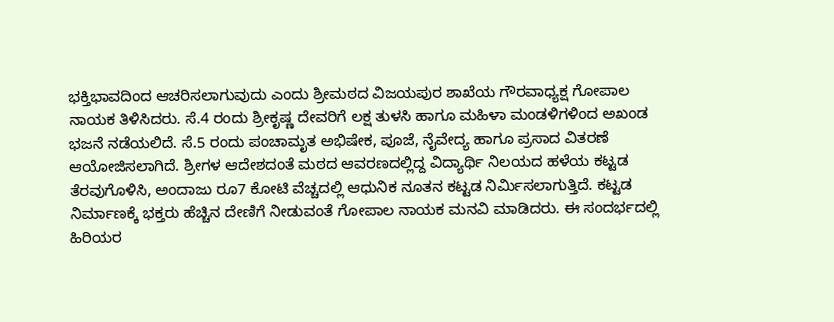ಭಕ್ತಿಭಾವದಿಂದ ಆಚರಿಸಲಾಗುವುದು ಎಂದು ಶ್ರೀಮಠದ ವಿಜಯಪುರ ಶಾಖೆಯ ಗೌರವಾಧ್ಯಕ್ಷ ಗೋಪಾಲ ನಾಯಕ ತಿಳಿಸಿದರು. ಸೆ.4 ರಂದು ಶ್ರೀಕೃಷ್ಣ ದೇವರಿಗೆ ಲಕ್ಷ ತುಳಸಿ ಹಾಗೂ ಮಹಿಳಾ ಮಂಡಳಿಗಳಿಂದ ಅಖಂಡ ಭಜನೆ ನಡೆಯಲಿದೆ. ಸೆ.5 ರಂದು ಪಂಚಾಮೃತ ಅಭಿಷೇಕ, ಪೂಜೆ, ನೈವೇದ್ಯ ಹಾಗೂ ಪ್ರಸಾದ ವಿತರಣೆ ಆಯೋಜಿಸಲಾಗಿದೆ. ಶ್ರೀಗಳ ಆದೇಶದಂತೆ ಮಠದ ಆವರಣದಲ್ಲಿದ್ದ ವಿದ್ಯಾರ್ಥಿ ನಿಲಯದ ಹಳೆಯ ಕಟ್ಟಡ ತೆರವುಗೊಳಿಸಿ, ಅಂದಾಜು ರೂ7 ಕೋಟಿ ವೆಚ್ಚದಲ್ಲಿ ಆಧುನಿಕ ನೂತನ ಕಟ್ಟಡ ನಿರ್ಮಿಸಲಾಗುತ್ತಿದೆ. ಕಟ್ಟಡ ನಿರ್ಮಾಣಕ್ಕೆ ಭಕ್ತರು ಹೆಚ್ಚಿನ ದೇಣಿಗೆ ನೀಡುವಂತೆ ಗೋಪಾಲ ನಾಯಕ ಮನವಿ ಮಾಡಿದರು. ಈ ಸಂದರ್ಭದಲ್ಲಿ ಹಿರಿಯರ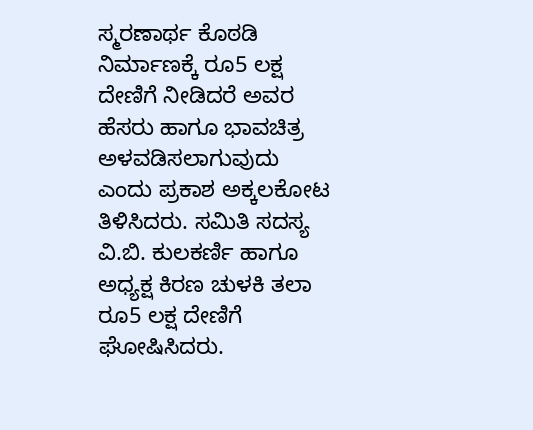ಸ್ಮರಣಾರ್ಥ ಕೊಠಡಿ ನಿರ್ಮಾಣಕ್ಕೆ ರೂ5 ಲಕ್ಷ ದೇಣಿಗೆ ನೀಡಿದರೆ ಅವರ ಹೆಸರು ಹಾಗೂ ಭಾವಚಿತ್ರ ಅಳವಡಿಸಲಾಗುವುದು ಎಂದು ಪ್ರಕಾಶ ಅಕ್ಕಲಕೋಟ ತಿಳಿಸಿದರು. ಸಮಿತಿ ಸದಸ್ಯ ವಿ.ಬಿ. ಕುಲಕರ್ಣಿ ಹಾಗೂ ಅಧ್ಯಕ್ಷ ಕಿರಣ ಚುಳಕಿ ತಲಾ ರೂ5 ಲಕ್ಷ ದೇಣಿಗೆ ಘೋಷಿಸಿದರು.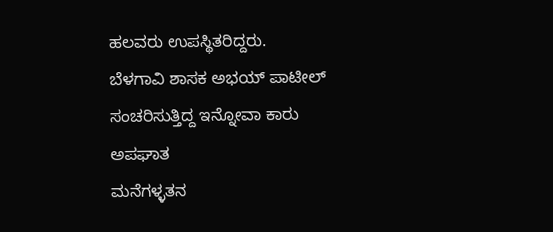ಹಲವರು ಉಪಸ್ಥಿತರಿದ್ದರು.
ಬೆಳಗಾವಿ ಶಾಸಕ ಅಭಯ್ ಪಾಟೀಲ್ ಸಂಚರಿಸುತ್ತಿದ್ದ ಇನ್ನೋವಾ ಕಾರು ಅಪಘಾತ
ಮನೆಗಳ್ಳತನ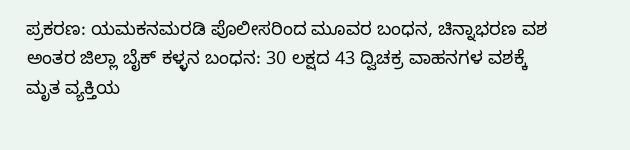ಪ್ರಕರಣ: ಯಮಕನಮರಡಿ ಪೊಲೀಸರಿಂದ ಮೂವರ ಬಂಧನ, ಚಿನ್ನಾಭರಣ ವಶ
ಅಂತರ ಜಿಲ್ಲಾ ಬೈಕ್ ಕಳ್ಳನ ಬಂಧನ: 30 ಲಕ್ಷದ 43 ದ್ವಿಚಕ್ರ ವಾಹನಗಳ ವಶಕ್ಕೆ
ಮೃತ ವ್ಯಕ್ತಿಯ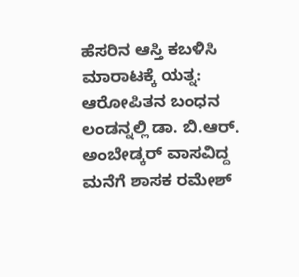ಹೆಸರಿನ ಆಸ್ತಿ ಕಬಳಿಸಿ ಮಾರಾಟಕ್ಕೆ ಯತ್ನ: ಆರೋಪಿತನ ಬಂಧನ
ಲಂಡನ್ನಲ್ಲಿ ಡಾ. ಬಿ.ಆರ್. ಅಂಬೇಡ್ಕರ್ ವಾಸವಿದ್ದ ಮನೆಗೆ ಶಾಸಕ ರಮೇಶ್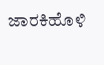ಜಾರಕಿಹೊಳಿ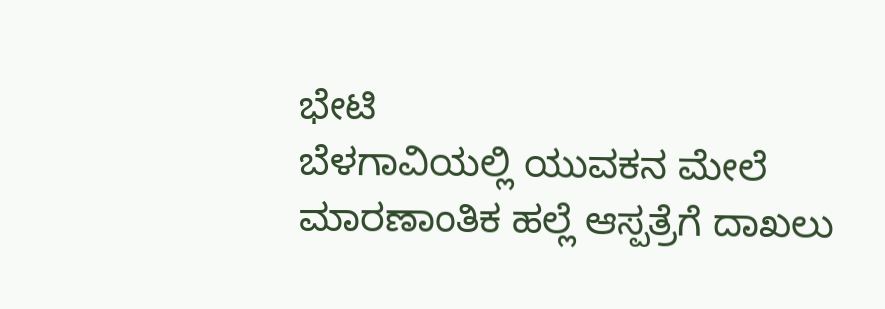ಭೇಟಿ
ಬೆಳಗಾವಿಯಲ್ಲಿ ಯುವಕನ ಮೇಲೆ ಮಾರಣಾಂತಿಕ ಹಲ್ಲೆ ಆಸ್ಪತ್ರೆಗೆ ದಾಖಲು